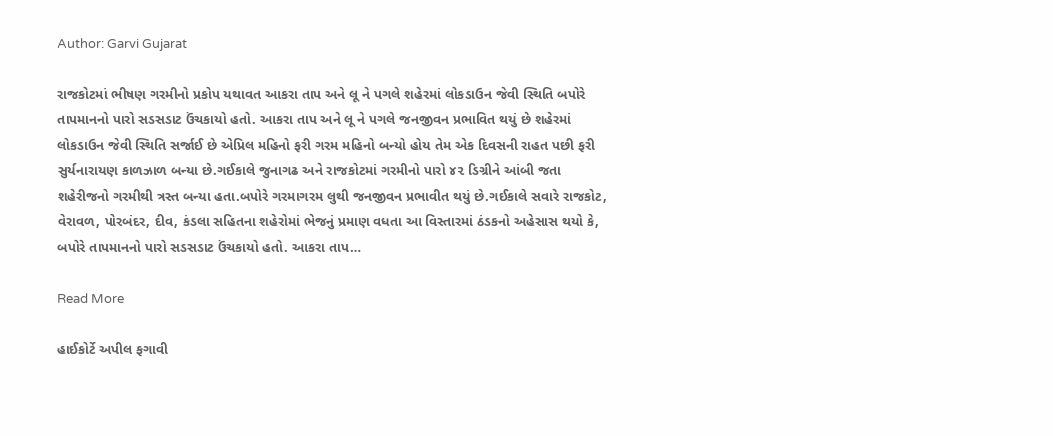Author: Garvi Gujarat

રાજકોટમાં ભીષણ ગરમીનો પ્રકોપ યથાવત આકરા તાપ અને લૂ ને પગલે શહેરમાં લોકડાઉન જેવી સ્થિતિ બપોરે તાપમાનનો પારો સડસડાટ ઉંચકાયો હતો. આકરા તાપ અને લૂ ને પગલે જનજીવન પ્રભાવિત થયું છે શહેરમાં લોકડાઉન જેવી સ્થિતિ સર્જાઈ છે એપ્રિલ મહિનો ફરી ગરમ મહિનો બન્યો હોય તેમ એક દિવસની રાહત પછી ફરી સુર્યનારાયણ કાળઝાળ બન્યા છે.ગઈકાલે જુનાગઢ અને રાજકોટમાં ગરમીનો પારો ૪૨ ડિગ્રીને આંબી જતા શહેરીજનો ગરમીથી ત્રસ્ત બન્યા હતા.બપોરે ગરમાગરમ લુથી જનજીવન પ્રભાવીત થયું છે.ગઈકાલે સવારે રાજકોટ, વેરાવળ, પોરબંદર, દીવ, કંડલા સહિતના શહેરોમાં ભેજનું પ્રમાણ વધતા આ વિસ્તારમાં ઠંડકનો અહેસાસ થયો કે, બપોરે તાપમાનનો પારો સડસડાટ ઉંચકાયો હતો. આકરા તાપ…

Read More

હાઈકોર્ટે અપીલ ફગાવી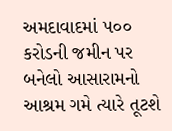અમદાવાદમાં ૫૦૦ કરોડની જમીન પર બનેલો આસારામનો આશ્રમ ગમે ત્યારે તૂટશે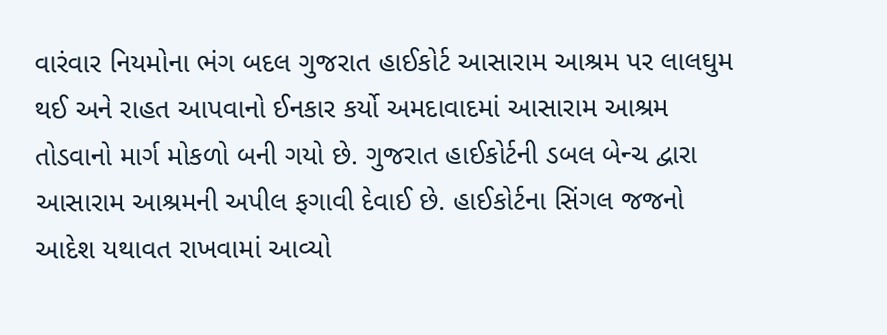વારંવાર નિયમોના ભંગ બદલ ગુજરાત હાઈકોર્ટ આસારામ આશ્રમ પર લાલઘુમ થઈ અને રાહત આપવાનો ઈનકાર કર્યો અમદાવાદમાં આસારામ આશ્રમ તોડવાનો માર્ગ મોકળો બની ગયો છે. ગુજરાત હાઈકોર્ટની ડબલ બેન્ચ દ્વારા આસારામ આશ્રમની અપીલ ફગાવી દેવાઈ છે. હાઈકોર્ટના સિંગલ જજનો આદેશ યથાવત રાખવામાં આવ્યો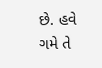છે. હવે ગમે તે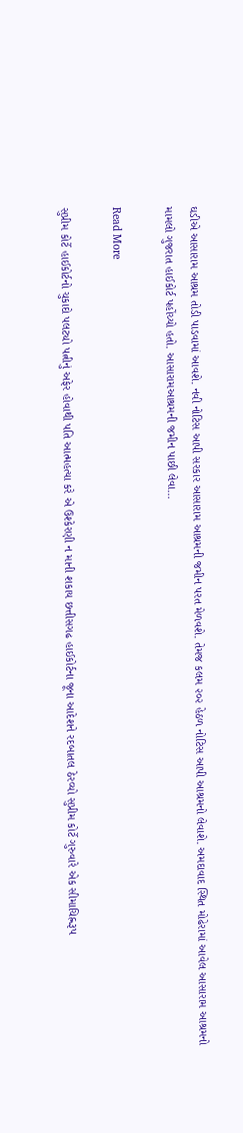ઘડીએ આસારામ આશ્રમ તોડી પાડવામાં આવશે. નવી નોટિસ આપી સરકાર આસારામ આશ્રમની જમીન પરત મેળવશે. તેમજ કલમ ૨૦૨ હેઠળ નોટિસ આપી આશ્રમનો લેવાશે. અમદાવાદ સ્થિત મોઢેરામાં આવેલ આસારામ આશ્રમનો મામલો ગુજરાત હાઈકોર્ટ પહોંચ્યો હતો. આસારામઆશ્રમની જમીન પાછી લેવા…

Read More

સુપ્રીમ કોર્ટે હાઈકોર્ટનો ચુકાદો પલટ્યો પત્નીનું અફેર હોવાથી પતિ આત્મહત્યા કરે એ ઉશ્કેરણી ન માની શકાય છત્તીસગઢ હાઈકોર્ટના જૂના આદેશને રદબાતલ ઠેરવ્યો સુપ્રીમ કોર્ટે ગુરુવારે એક સીમાચિહ્નરૂપ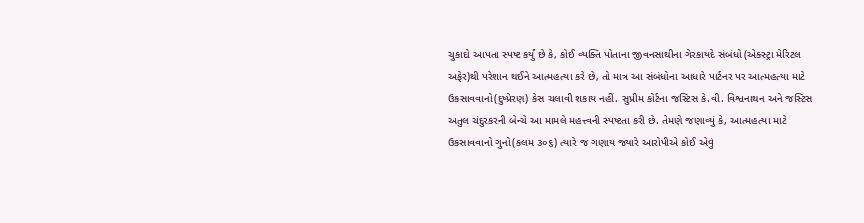ચુકાદો આપતા સ્પષ્ટ કર્યું છે કે, કોઈ વ્યક્તિ પોતાના જીવનસાથીના ગેરકાયદે સંબંધો (એક્સ્ટ્રા મેરિટલ અફેર)થી પરેશાન થઈને આત્મહત્યા કરે છે, તો માત્ર આ સંબંધોના આધારે પાર્ટનર પર આત્મહત્યા માટે ઉકસાવવાનો(દુષ્પ્રેરણ) કેસ ચલાવી શકાય નહીં. સુપ્રીમ કોર્ટના જસ્ટિસ કે.વી. વિશ્વનાથન અને જસ્ટિસ અતુલ ચંદુરકરની બેન્ચે આ મામલે મહત્ત્વની સ્પષ્ટતા કરી છે. તેમણે જણાવ્યું કે, આત્મહત્યા માટે ઉકસાવવાનો ગુનો(કલમ ૩૦૬) ત્યારે જ ગણાય જ્યારે આરોપીએ કોઈ એવું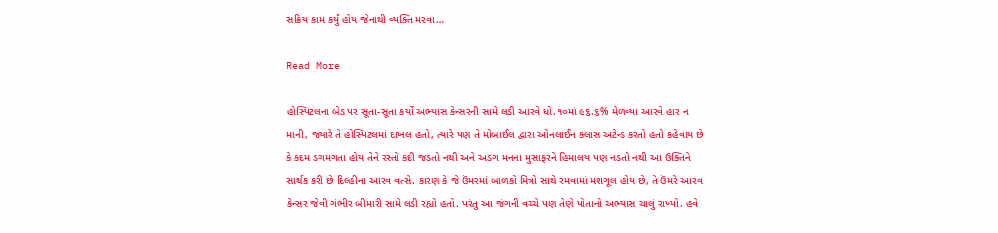સક્રિય કામ કર્યું હોય જેનાથી વ્યક્તિ મરવા…

Read More

હોસ્પિટલના બેડ પર સૂતા-સૂતા કર્યો અભ્યાસ કેન્સરની સામે લડી આરવે ધો.૧૦માં ૯૬.૬% મેળવ્યા આરવે હાર ન માની, જ્યારે તે હોસ્પિટલમાં દાખલ હતો, ત્યારે પણ તે મોબાઈલ દ્વારા ઓનલાઈન ક્લાસ અટેન્ડ કરતો હતો કહેવાય છે કે કદમ ડગમગતા હોય તેને રસ્તો કદી જડતો નથી અને અડગ મનના મુસાફરને હિમાલય પણ નડતો નથી આ ઉક્તિને સાર્થક કરી છે દિલ્હીના આરવ વત્સે. કારણ કે જે ઉંમરમાં બાળકો મિત્રો સાથે રમવામાં મશગૂલ હોય છે, તે ઉંમરે આરવ કેન્સર જેવી ગંભીર બીમારી સામે લડી રહ્યો હતો. પરંતુ આ જંગની વચ્ચે પણ તેણે પોતાનો અભ્યાસ ચાલું રાખ્યો. હવે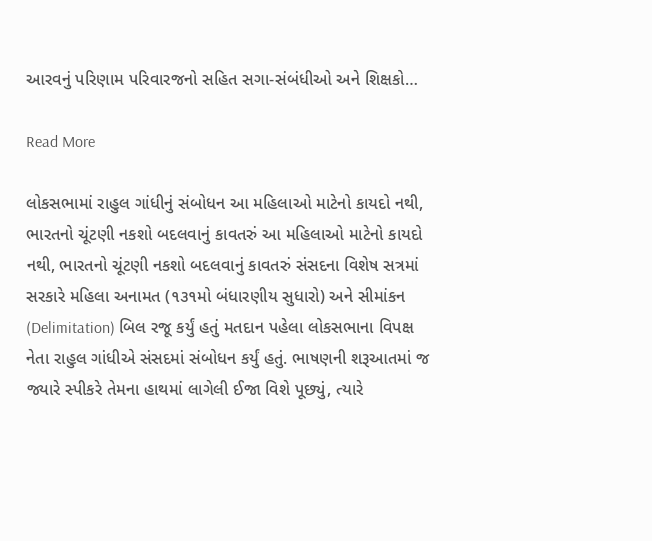આરવનું પરિણામ પરિવારજનો સહિત સગા-સંબંધીઓ અને શિક્ષકો…

Read More

લોકસભામાં રાહુલ ગાંધીનું સંબોધન આ મહિલાઓ માટેનો કાયદો નથી, ભારતનો ચૂંટણી નકશો બદલવાનું કાવતરું આ મહિલાઓ માટેનો કાયદો નથી, ભારતનો ચૂંટણી નકશો બદલવાનું કાવતરું સંસદના વિશેષ સત્રમાં સરકારે મહિલા અનામત (૧૩૧મો બંધારણીય સુધારો) અને સીમાંકન (Delimitation) બિલ રજૂ કર્યું હતું મતદાન પહેલા લોકસભાના વિપક્ષ નેતા રાહુલ ગાંધીએ સંસદમાં સંબોધન કર્યું હતું. ભાષણની શરૂઆતમાં જ જ્યારે સ્પીકરે તેમના હાથમાં લાગેલી ઈજા વિશે પૂછ્યું, ત્યારે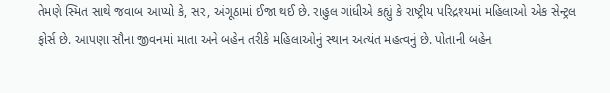તેમણે સ્મિત સાથે જવાબ આપ્યો કે, સર, અંગૂઠામાં ઈજા થઈ છે. રાહુલ ગાંધીએ કહ્યું કે રાષ્ટ્રીય પરિદ્રશ્યમાં મહિલાઓ એક સેન્ટ્રલ ફોર્સ છે. આપણા સૌના જીવનમાં માતા અને બહેન તરીકે મહિલાઓનું સ્થાન અત્યંત મહત્વનું છે. પોતાની બહેન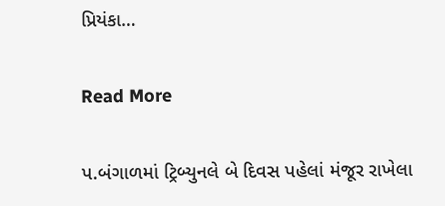પ્રિયંકા…

Read More

પ.બંગાળમાં ટ્રિબ્યુનલે બે દિવસ પહેલાં મંજૂર રાખેલા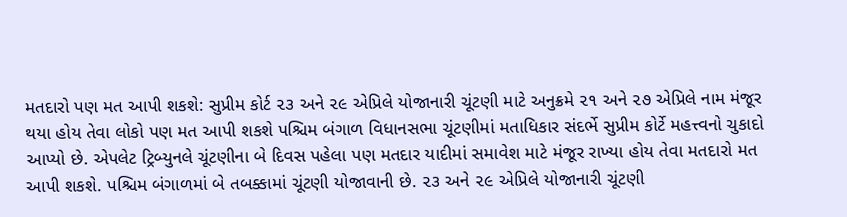મતદારો પણ મત આપી શકશે: સુપ્રીમ કોર્ટ ૨૩ અને ૨૯ એપ્રિલે યોજાનારી ચૂંટણી માટે અનુક્રમે ૨૧ અને ૨૭ એપ્રિલે નામ મંજૂર થયા હોય તેવા લોકો પણ મત આપી શકશે પશ્ચિમ બંગાળ વિધાનસભા ચૂંટણીમાં મતાધિકાર સંદર્ભે સુપ્રીમ કોર્ટે મહત્ત્વનો ચુકાદો આપ્યો છે. એપલેટ ટ્રિબ્યુનલે ચૂંટણીના બે દિવસ પહેલા પણ મતદાર યાદીમાં સમાવેશ માટે મંજૂર રાખ્યા હોય તેવા મતદારો મત આપી શકશે. પશ્ચિમ બંગાળમાં બે તબક્કામાં ચૂંટણી યોજાવાની છે. ૨૩ અને ૨૯ એપ્રિલે યોજાનારી ચૂંટણી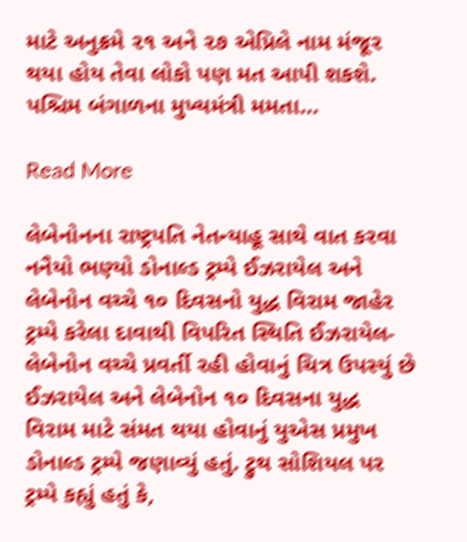માટે અનુક્રમે ૨૧ અને ૨૭ એપ્રિલે નામ મંજૂર થયા હોય તેવા લોકો પણ મત આપી શકશે. પશ્ચિમ બંગાળના મુખ્યમંત્રી મમતા…

Read More

લેબેનોનના રાષ્ટ્રપતિ નેતન્યાહૂ સાથે વાત કરવા નનૈયો ભણ્યો ડોનાલ્ડ ટ્રમ્પે ઈઝરાયેલ અને લેબેનોન વચ્ચે ૧૦ દિવસનો યુદ્ધ વિરામ જાહેર ટ્રમ્પે કરેલા દાવાથી વિપરિત સ્થિતિ ઈઝરાયેલ-લેબેનોન વચ્ચે પ્રવર્તી રહી હોવાનું ચિત્ર ઉપસ્યું છે ઈઝરાયેલ અને લેબેનોન ૧૦ દિવસના યુદ્ધ વિરામ માટે સંમત થયા હોવાનું યુએસ પ્રમુખ ડોનાલ્ડ ટ્રમ્પે જણાવ્યું હતું. ટ્રુથ સોશિયલ પર ટ્રમ્પે કહ્યું હતું કે,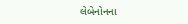લેબેનોનના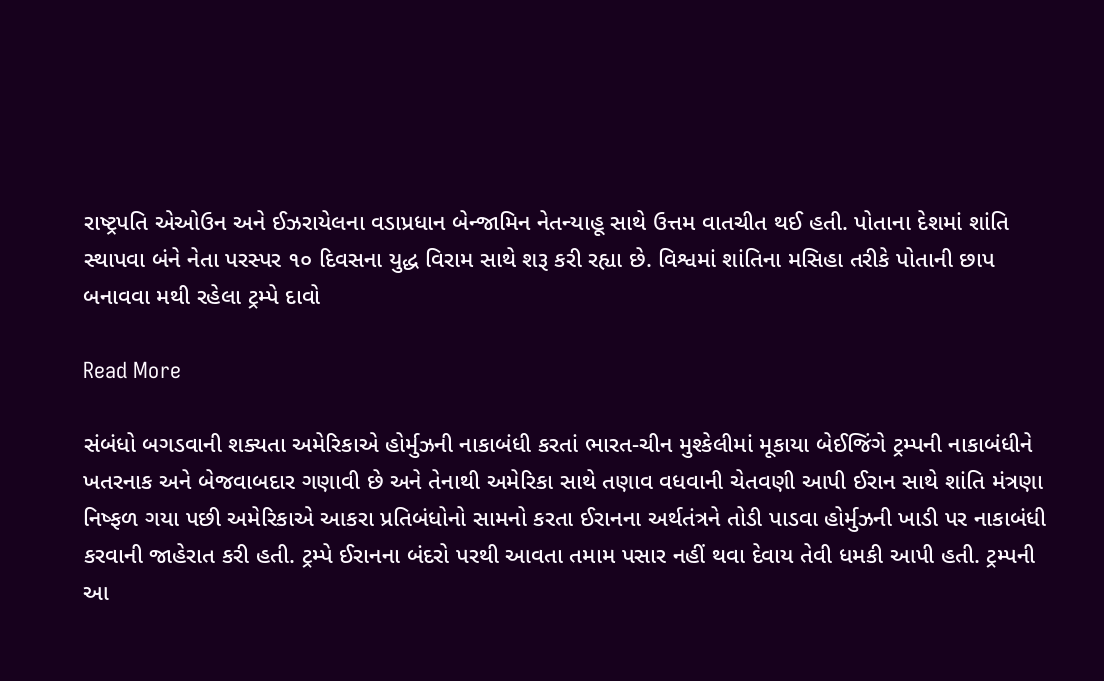રાષ્ટ્રપતિ એઓઉન અને ઈઝરાયેલના વડાપ્રધાન બેન્જામિન નેતન્યાહૂ સાથે ઉત્તમ વાતચીત થઈ હતી. પોતાના દેશમાં શાંતિ સ્થાપવા બંને નેતા પરસ્પર ૧૦ દિવસના યુદ્ધ વિરામ સાથે શરૂ કરી રહ્યા છે. વિશ્વમાં શાંતિના મસિહા તરીકે પોતાની છાપ બનાવવા મથી રહેલા ટ્રમ્પે દાવો

Read More

સંબંધો બગડવાની શક્યતા અમેરિકાએ હોર્મુઝની નાકાબંધી કરતાં ભારત-ચીન મુશ્કેલીમાં મૂકાયા બેઈજિંગે ટ્રમ્પની નાકાબંધીને ખતરનાક અને બેજવાબદાર ગણાવી છે અને તેનાથી અમેરિકા સાથે તણાવ વધવાની ચેતવણી આપી ઈરાન સાથે શાંતિ મંત્રણા નિષ્ફળ ગયા પછી અમેરિકાએ આકરા પ્રતિબંધોનો સામનો કરતા ઈરાનના અર્થતંત્રને તોડી પાડવા હોર્મુઝની ખાડી પર નાકાબંધી કરવાની જાહેરાત કરી હતી. ટ્રમ્પે ઈરાનના બંદરો પરથી આવતા તમામ પસાર નહીં થવા દેવાય તેવી ધમકી આપી હતી. ટ્રમ્પની આ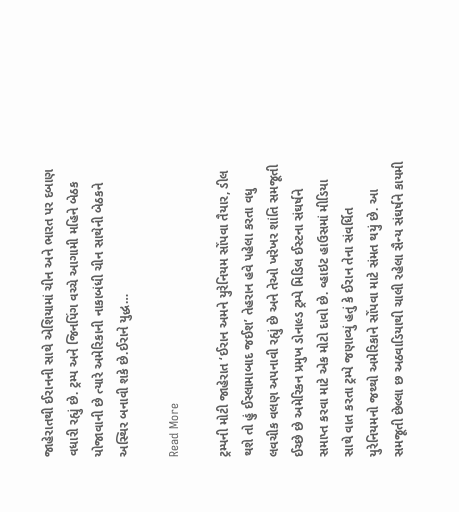જાહેરાતથી ઈરાનની સાથે એશિયામાં ચીન અને ભારત પર દબાણ વધારી રહ્યું છે. ટ્રમ્પ અને જિનપિંગ વચ્ચે આગામી મહિને બેઠક યોજાવાની છે ત્યારે અમેરિકાની નાકાબંધી ચીન સાથેની બેઠકને અસ્થિર બનાવી શકે છે.ઈરાને યુદ્ધ…

Read More

ટ્રમ્પની મોટી જાહેરાત ‘ઈરાન અમને યુરેનિયમ સોંપવા તૈયાર, ડીલ થશે તો હું ઈસ્લામાબાદ જઈશ’ તેહરાન હવે પહેલા કરતા વધુ લવચીક વલણ અપનાવી રહ્યું છે અને તેઓ ખરેખર શાંતિ સમજૂતી ઈચ્છે છે અમેરિકન પ્રમુખ ડોનાલ્ડ ટ્રમ્પે મિડિલ ઈસ્ટના સંઘર્ષને સમાપ્ત કરવા માટે એક મોટો દાવો છે. વ્હાઇટ હાઉસમાં મીડિયા સાથે વાત કરતા ટ્રમ્પે જણાવ્યું હતું કે ઈરાન તેના સંવર્ધિત યુરેનિયમનો જથ્થો અમેરિકાને સોંપવા માટે સંમત થયું છે. આ સમજૂતી છેલ્લા છ અઠવાડિયાથી ચાલી રહેલા સૈન્ય સંઘર્ષને કાયમી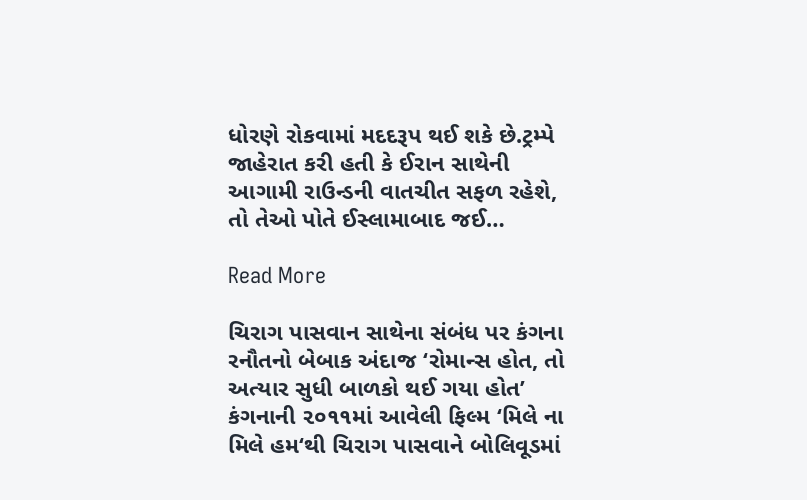ધોરણે રોકવામાં મદદરૂપ થઈ શકે છે.ટ્રમ્પે જાહેરાત કરી હતી કે ઈરાન સાથેની આગામી રાઉન્ડની વાતચીત સફળ રહેશે, તો તેઓ પોતે ઈસ્લામાબાદ જઈ…

Read More

ચિરાગ પાસવાન સાથેના સંબંધ પર કંગના રનૌતનો બેબાક અંદાજ ‘રોમાન્સ હોત, તો અત્યાર સુધી બાળકો થઈ ગયા હોત’ કંગનાની ૨૦૧૧માં આવેલી ફિલ્મ ‘મિલે ના મિલે હમ‘થી ચિરાગ પાસવાને બોલિવૂડમાં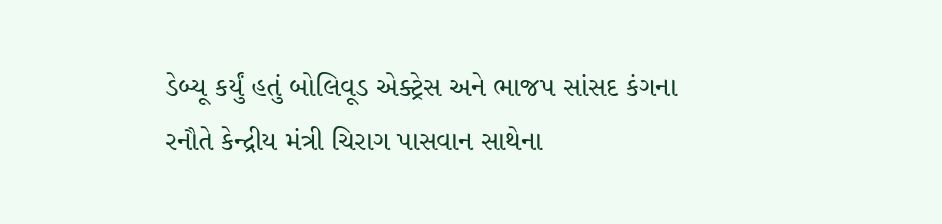ડેબ્યૂ કર્યું હતું બોલિવૂડ એક્ટ્રેસ અને ભાજપ સાંસદ કંગના રનૌતે કેન્દ્રીય મંત્રી ચિરાગ પાસવાન સાથેના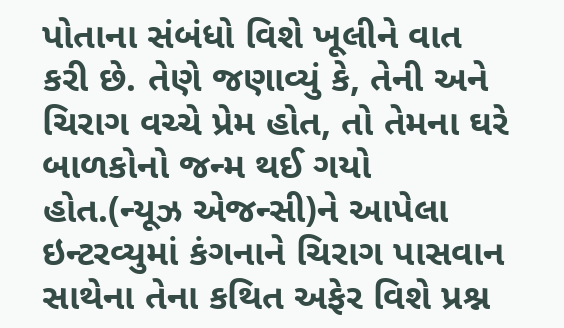પોતાના સંબંધો વિશે ખૂલીને વાત કરી છે. તેણે જણાવ્યું કે, તેની અને ચિરાગ વચ્ચે પ્રેમ હોત, તો તેમના ઘરે બાળકોનો જન્મ થઈ ગયો હોત.(ન્યૂઝ એજન્સી)ને આપેલા ઇન્ટરવ્યુમાં કંગનાને ચિરાગ પાસવાન સાથેના તેના કથિત અફેર વિશે પ્રશ્ન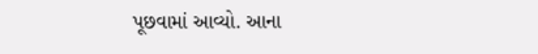પૂછવામાં આવ્યો. આના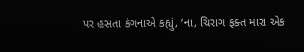પર હસતા કંગનાએ કહ્યું, ‘ના, ચિરાગ ફક્ત મારા એક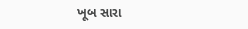ખૂબ સારા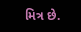મિત્ર છે.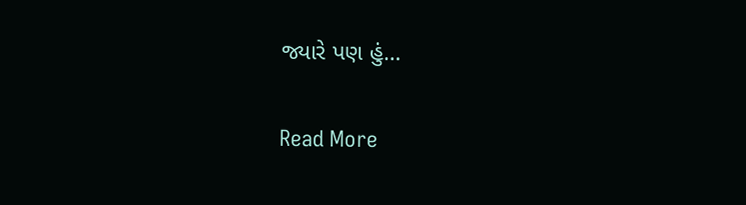જ્યારે પણ હું…

Read More